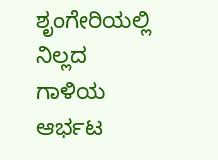ಶೃಂಗೇರಿಯಲ್ಲಿ ನಿಲ್ಲದ ಗಾಳಿಯ ಆರ್ಭಟ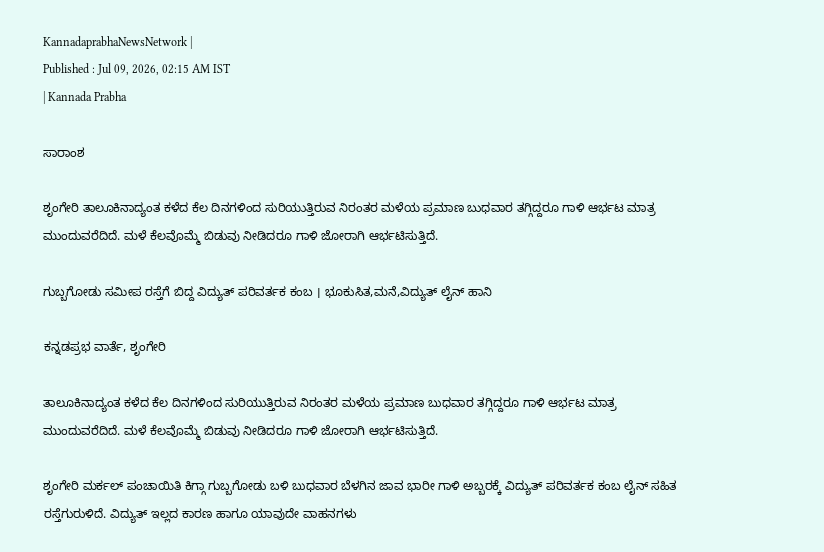KannadaprabhaNewsNetwork |
Published : Jul 09, 2026, 02:15 AM IST
| Kannada Prabha

ಸಾರಾಂಶ

ಶೃಂಗೇರಿ ತಾಲೂಕಿನಾದ್ಯಂತ ಕಳೆದ ಕೆಲ ದಿನಗಳಿಂದ ಸುರಿಯುತ್ತಿರುವ ನಿರಂತರ ಮಳೆಯ ಪ್ರಮಾಣ ಬುಧವಾರ ತಗ್ಗಿದ್ದರೂ ಗಾಳಿ ಆರ್ಭಟ ಮಾತ್ರ ಮುಂದುವರೆದಿದೆ. ಮಳೆ ಕೆಲವೊಮ್ಮೆ ಬಿಡುವು ನೀಡಿದರೂ ಗಾಳಿ ಜೋರಾಗಿ ಆರ್ಭಟಿಸುತ್ತಿದೆ.

ಗುಬ್ಬಗೋಡು ಸಮೀಪ ರಸ್ತೆಗೆ ಬಿದ್ದ ವಿದ್ಯುತ್ ಪರಿವರ್ತಕ ಕಂಬ । ಭೂಕುಸಿತ,ಮನೆ,ವಿದ್ಯುತ್ ಲೈನ್ ಹಾನಿ

ಕನ್ನಡಪ್ರಭ ವಾರ್ತೆ, ಶೃಂಗೇರಿ

ತಾಲೂಕಿನಾದ್ಯಂತ ಕಳೆದ ಕೆಲ ದಿನಗಳಿಂದ ಸುರಿಯುತ್ತಿರುವ ನಿರಂತರ ಮಳೆಯ ಪ್ರಮಾಣ ಬುಧವಾರ ತಗ್ಗಿದ್ದರೂ ಗಾಳಿ ಆರ್ಭಟ ಮಾತ್ರ ಮುಂದುವರೆದಿದೆ. ಮಳೆ ಕೆಲವೊಮ್ಮೆ ಬಿಡುವು ನೀಡಿದರೂ ಗಾಳಿ ಜೋರಾಗಿ ಆರ್ಭಟಿಸುತ್ತಿದೆ.

ಶೃಂಗೇರಿ ಮರ್ಕಲ್ ಪಂಚಾಯಿತಿ ಕಿಗ್ಗಾ ಗುಬ್ಬಗೋಡು ಬಳಿ ಬುಧವಾರ ಬೆಳಗಿನ ಜಾವ ಭಾರೀ ಗಾಳಿ ಅಬ್ಬರಕ್ಕೆ ವಿದ್ಯುತ್ ಪರಿವರ್ತಕ ಕಂಬ ಲೈನ್ ಸಹಿತ ರಸ್ತೆಗುರುಳಿದೆ. ವಿದ್ಯುತ್ ಇಲ್ಲದ ಕಾರಣ ಹಾಗೂ ಯಾವುದೇ ವಾಹನಗಳು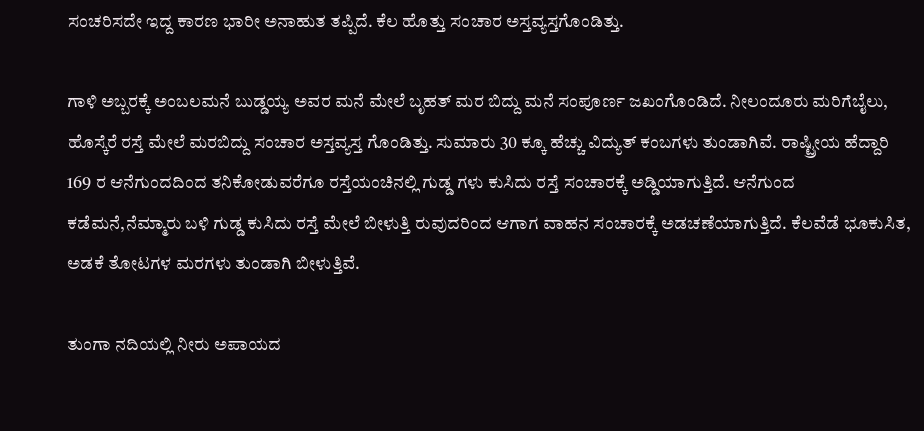ಸಂಚರಿಸದೇ ಇದ್ದ ಕಾರಣ ಭಾರೀ ಅನಾಹುತ ತಪ್ಪಿದೆ. ಕೆಲ ಹೊತ್ತು ಸಂಚಾರ ಅಸ್ತವ್ಯಸ್ತಗೊಂಡಿತ್ತು.

ಗಾಳಿ ಅಬ್ಬರಕ್ಕೆ ಅಂಬಲಮನೆ ಬುಡ್ಡಯ್ಯ ಅವರ ಮನೆ ಮೇಲೆ ಬೃಹತ್ ಮರ ಬಿದ್ದು ಮನೆ ಸಂಪೂರ್ಣ ಜಖಂಗೊಂಡಿದೆ. ನೀಲಂದೂರು ಮರಿಗೆಬೈಲು, ಹೊಸ್ಕೆರೆ ರಸ್ತೆ ಮೇಲೆ ಮರಬಿದ್ದು ಸಂಚಾರ ಅಸ್ತವ್ಯಸ್ತ ಗೊಂಡಿತ್ತು. ಸುಮಾರು 30 ಕ್ಕೂ ಹೆಚ್ಚು ವಿದ್ಯುತ್ ಕಂಬಗಳು ತುಂಡಾಗಿವೆ. ರಾಷ್ಟ್ರೀಯ ಹೆದ್ದಾರಿ 169 ರ ಆನೆಗುಂದದಿಂದ ತನಿಕೋಡುವರೆಗೂ ರಸ್ತೆಯಂಚಿನಲ್ಲಿ ಗುಡ್ಡ ಗಳು ಕುಸಿದು ರಸ್ತೆ ಸಂಚಾರಕ್ಕೆ ಅಡ್ಡಿಯಾಗುತ್ತಿದೆ. ಆನೆಗುಂದ ಕಡೆಮನೆ,ನೆಮ್ಮಾರು ಬಳಿ ಗುಡ್ಡ ಕುಸಿದು ರಸ್ತೆ ಮೇಲೆ ಬೀಳುತ್ತಿ ರುವುದರಿಂದ ಆಗಾಗ ವಾಹನ ಸಂಚಾರಕ್ಕೆ ಅಡಚಣೆಯಾಗುತ್ತಿದೆ. ಕೆಲವೆಡೆ ಭೂಕುಸಿತ, ಅಡಕೆ ತೋಟಗಳ ಮರಗಳು ತುಂಡಾಗಿ ಬೀಳುತ್ತಿವೆ.

ತುಂಗಾ ನದಿಯಲ್ಲಿ ನೀರು ಅಪಾಯದ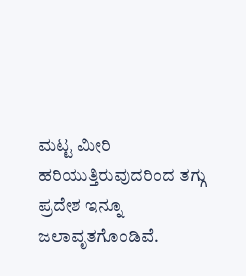ಮಟ್ಟ ಮೀರಿ ಹರಿಯುತ್ತಿರುವುದರಿಂದ ತಗ್ಗು ಪ್ರದೇಶ ಇನ್ನೂ ಜಲಾವೃತಗೊಂಡಿವೆ.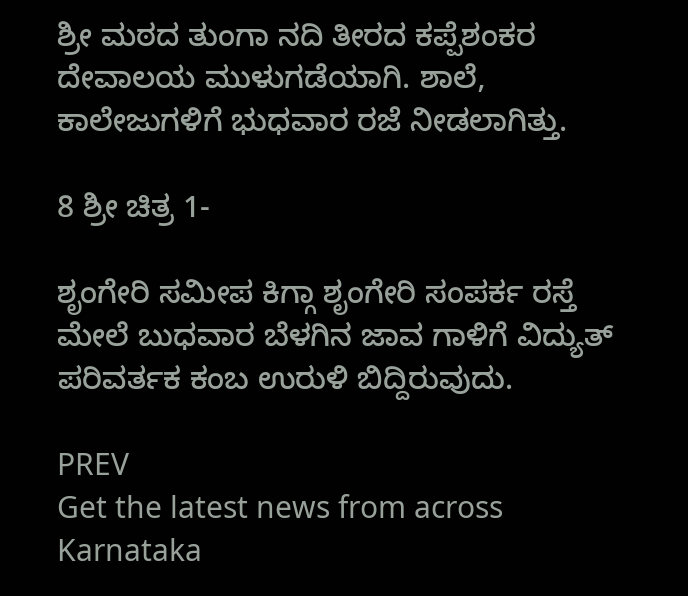ಶ್ರೀ ಮಠದ ತುಂಗಾ ನದಿ ತೀರದ ಕಪ್ಪೆಶಂಕರ ದೇವಾಲಯ ಮುಳುಗಡೆಯಾಗಿ. ಶಾಲೆ, ಕಾಲೇಜುಗಳಿಗೆ ಭುಧವಾರ ರಜೆ ನೀಡಲಾಗಿತ್ತು.

8 ಶ್ರೀ ಚಿತ್ರ 1-

ಶೃಂಗೇರಿ ಸಮೀಪ ಕಿಗ್ಗಾ ಶೃಂಗೇರಿ ಸಂಪರ್ಕ ರಸ್ತೆ ಮೇಲೆ ಬುಧವಾರ ಬೆಳಗಿನ ಜಾವ ಗಾಳಿಗೆ ವಿದ್ಯುತ್ ಪರಿವರ್ತಕ ಕಂಬ ಉರುಳಿ ಬಿದ್ದಿರುವುದು.

PREV
Get the latest news from across Karnataka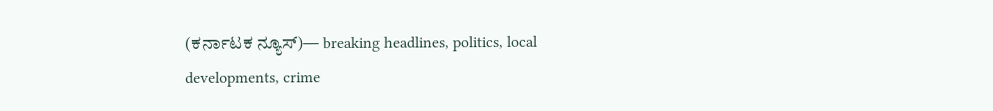(ಕರ್ನಾಟಕ ನ್ಯೂಸ್)— breaking headlines, politics, local developments, crime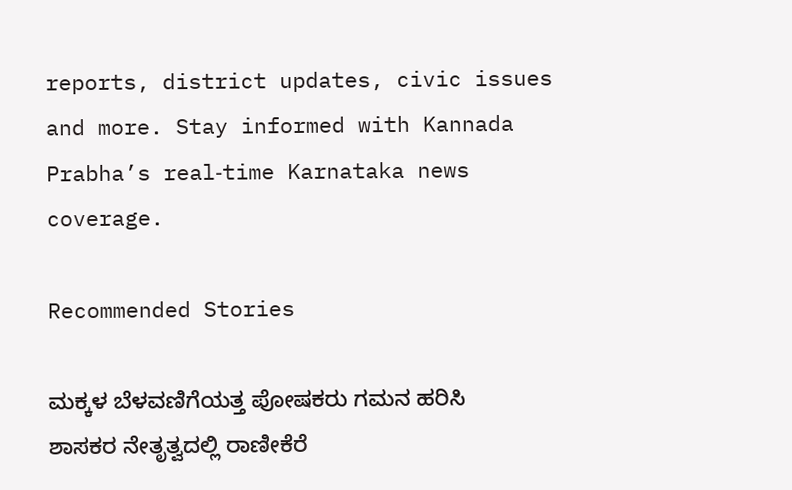reports, district updates, civic issues and more. Stay informed with Kannada Prabha’s real‑time Karnataka news coverage.

Recommended Stories

ಮಕ್ಕಳ ಬೆಳವಣಿಗೆಯತ್ತ ಪೋಷಕರು ಗಮನ ಹರಿಸಿ
ಶಾಸಕರ ನೇತೃತ್ವದಲ್ಲಿ ರಾಣೀಕೆರೆ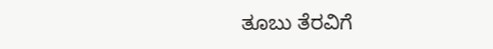ತೂಬು ತೆರವಿಗೆ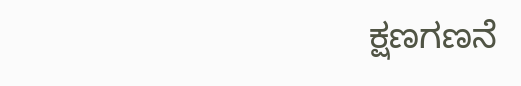ಕ್ಷಣಗಣನೆ